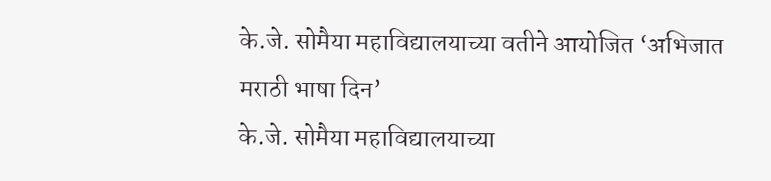के.जे. सोमैया महाविद्यालयाच्या वतीने आयोजित ‘अभिजात मराठी भाषा दिन’
के.जे. सोमैया महाविद्यालयाच्या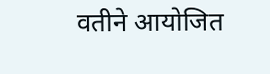वतीने आयोजित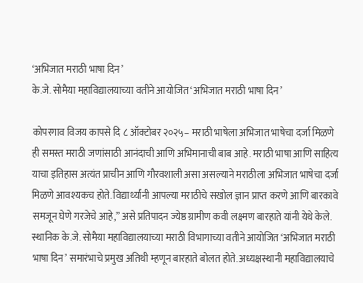‘अभिजात मराठी भाषा दिन’
के.जे. सोमैया महाविद्यालयाच्या वतीने आयोजित ‘अभिजात मराठी भाषा दिन’

कोपरगाव विजय कापसे दि ८ ऑक्टोबर २०२५– मराठी भाषेला अभिजात भाषेचा दर्जा मिळणे ही समस्त मराठी जणांसाठी आनंदाची आणि अभिमानाची बाब आहे. मराठी भाषा आणि साहित्य याचा इतिहास अत्यंत प्राचीन आणि गौरवशाली असा असल्याने मराठीला अभिजात भाषेचा दर्जा मिळणे आवश्यकच होते. विद्यार्थ्यांनी आपल्या मराठीचे सखोल ज्ञान प्राप्त करणे आणि बारकावे समजून घेणे गरजेचे आहे,” असे प्रतिपादन ज्येष्ठ ग्रामीण कवी लक्ष्मण बारहाते यांनी येथे केले. स्थानिक के.जे. सोमैया महाविद्यालयाच्या मराठी विभागाच्या वतीने आयोजित ‘अभिजात मराठी भाषा दिन’ समारंभाचे प्रमुख अतिथी म्हणून बारहाते बोलत होते. अध्यक्षस्थानी महाविद्यालयाचे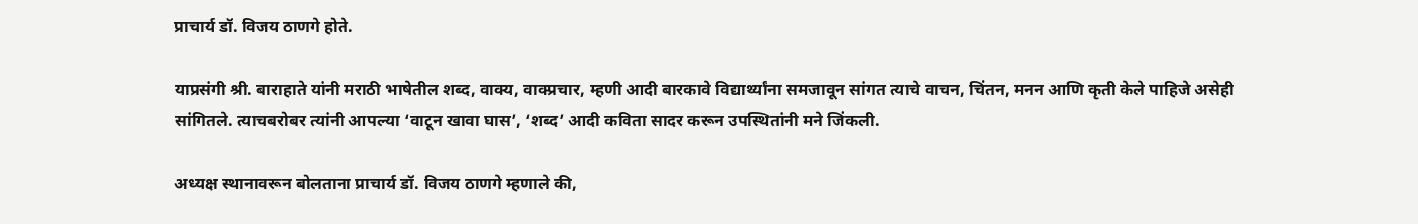प्राचार्य डॉ. विजय ठाणगे होते.

याप्रसंगी श्री. बाराहाते यांनी मराठी भाषेतील शब्द, वाक्य, वाक्प्रचार, म्हणी आदी बारकावे विद्यार्थ्यांना समजावून सांगत त्याचे वाचन, चिंतन, मनन आणि कृती केले पाहिजे असेही सांगितले. त्याचबरोबर त्यांनी आपल्या ‘वाटून खावा घास’, ‘शब्द’ आदी कविता सादर करून उपस्थितांनी मने जिंकली.

अध्यक्ष स्थानावरून बोलताना प्राचार्य डॉ. विजय ठाणगे म्हणाले की,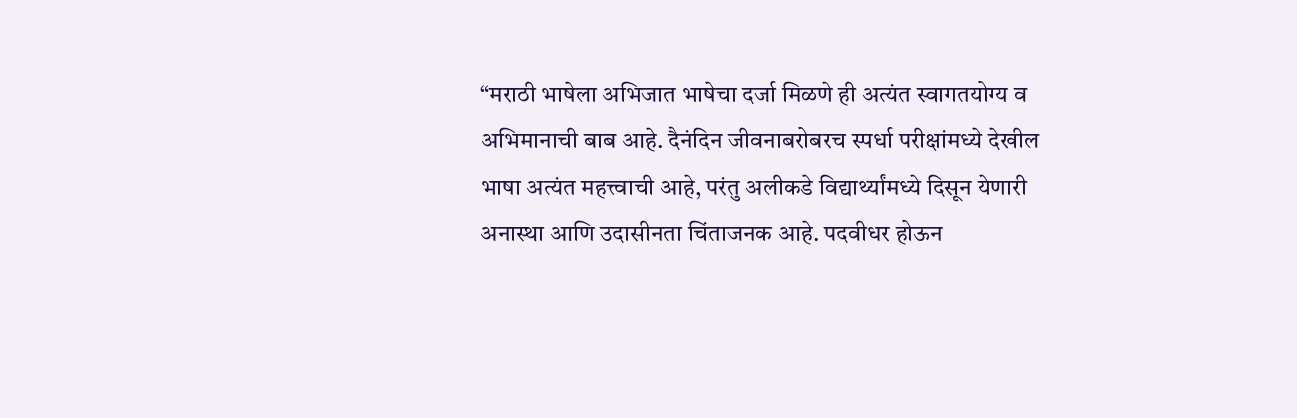“मराठी भाषेला अभिजात भाषेचा दर्जा मिळणे ही अत्यंत स्वागतयोग्य व अभिमानाची बाब आहे. दैनंदिन जीवनाबरोबरच स्पर्धा परीक्षांमध्ये देखील भाषा अत्यंत महत्त्वाची आहे, परंतु अलीकडे विद्यार्थ्यांमध्ये दिसून येणारी अनास्था आणि उदासीनता चिंताजनक आहे. पदवीधर होऊन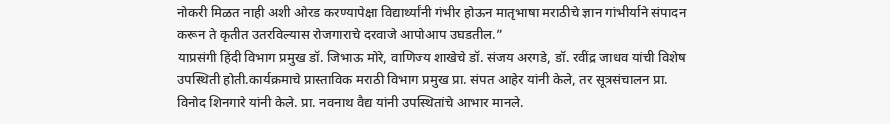नोकरी मिळत नाही अशी ओरड करण्यापेक्षा विद्यार्थ्यांनी गंभीर होऊन मातृभाषा मराठीचे ज्ञान गांभीर्याने संपादन करून ते कृतीत उतरविल्यास रोजगाराचे दरवाजे आपोआप उघडतील.”
याप्रसंगी हिंदी विभाग प्रमुख डॉ. जिभाऊ मोरे, वाणिज्य शाखेचे डॉ. संजय अरगडे, डॉ. रवींद्र जाधव यांची विशेष उपस्थिती होती.कार्यक्रमाचे प्रास्ताविक मराठी विभाग प्रमुख प्रा. संपत आहेर यांनी केले, तर सूत्रसंचालन प्रा. विनोद शिनगारे यांनी केले. प्रा. नवनाथ वैद्य यांनी उपस्थितांचे आभार मानले.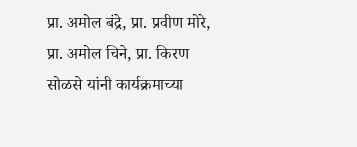प्रा. अमोल बंद्रे, प्रा. प्रवीण मोरे, प्रा. अमोल चिने, प्रा. किरण सोळसे यांनी कार्यक्रमाच्या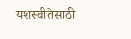यशस्वीतेसाठी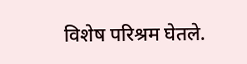विशेष परिश्रम घेतले.